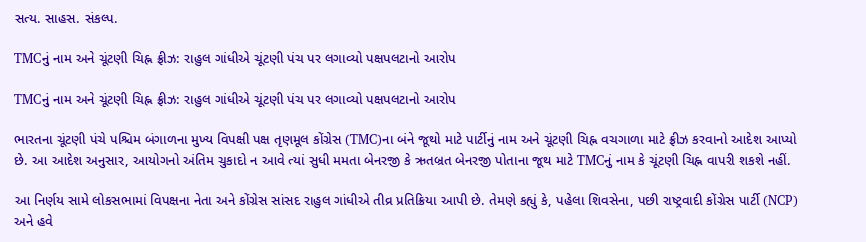સત્ય. સાહસ. સંકલ્પ.

TMCનું નામ અને ચૂંટણી ચિહ્ન ફ્રીઝ: રાહુલ ગાંધીએ ચૂંટણી પંચ પર લગાવ્યો પક્ષપલટાનો આરોપ

TMCનું નામ અને ચૂંટણી ચિહ્ન ફ્રીઝ: રાહુલ ગાંધીએ ચૂંટણી પંચ પર લગાવ્યો પક્ષપલટાનો આરોપ

ભારતના ચૂંટણી પંચે પશ્ચિમ બંગાળના મુખ્ય વિપક્ષી પક્ષ તૃણમૂલ કોંગ્રેસ (TMC)ના બંને જૂથો માટે પાર્ટીનું નામ અને ચૂંટણી ચિહ્ન વચગાળા માટે ફ્રીઝ કરવાનો આદેશ આપ્યો છે. આ આદેશ અનુસાર, આયોગનો અંતિમ ચુકાદો ન આવે ત્યાં સુધી મમતા બેનરજી કે ઋતબ્રત બેનરજી પોતાના જૂથ માટે TMCનું નામ કે ચૂંટણી ચિહ્ન વાપરી શકશે નહીં.

આ નિર્ણય સામે લોકસભામાં વિપક્ષના નેતા અને કોંગ્રેસ સાંસદ રાહુલ ગાંધીએ તીવ્ર પ્રતિક્રિયા આપી છે. તેમણે કહ્યું કે, પહેલા શિવસેના, પછી રાષ્ટ્રવાદી કોંગ્રેસ પાર્ટી (NCP) અને હવે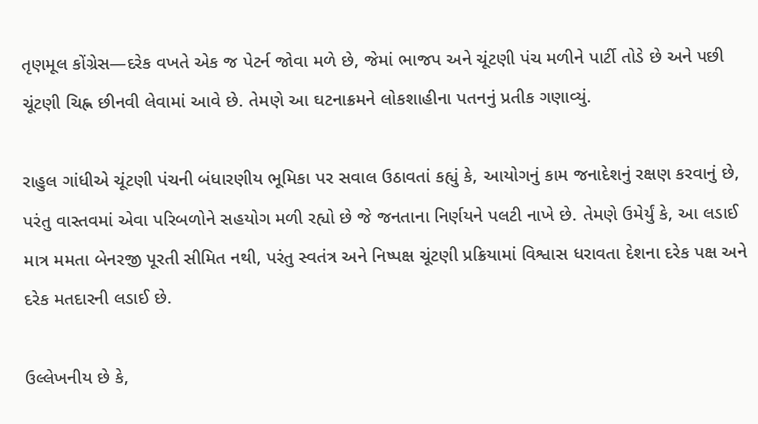તૃણમૂલ કોંગ્રેસ—દરેક વખતે એક જ પેટર્ન જોવા મળે છે, જેમાં ભાજપ અને ચૂંટણી પંચ મળીને પાર્ટી તોડે છે અને પછી ચૂંટણી ચિહ્ન છીનવી લેવામાં આવે છે. તેમણે આ ઘટનાક્રમને લોકશાહીના પતનનું પ્રતીક ગણાવ્યું.

રાહુલ ગાંધીએ ચૂંટણી પંચની બંધારણીય ભૂમિકા પર સવાલ ઉઠાવતાં કહ્યું કે, આયોગનું કામ જનાદેશનું રક્ષણ કરવાનું છે, પરંતુ વાસ્તવમાં એવા પરિબળોને સહયોગ મળી રહ્યો છે જે જનતાના નિર્ણયને પલટી નાખે છે. તેમણે ઉમેર્યું કે, આ લડાઈ માત્ર મમતા બેનરજી પૂરતી સીમિત નથી, પરંતુ સ્વતંત્ર અને નિષ્પક્ષ ચૂંટણી પ્રક્રિયામાં વિશ્વાસ ધરાવતા દેશના દરેક પક્ષ અને દરેક મતદારની લડાઈ છે.

ઉલ્લેખનીય છે કે,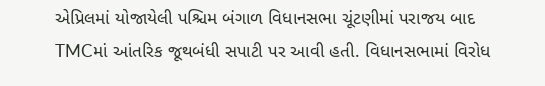એપ્રિલમાં યોજાયેલી પશ્ચિમ બંગાળ વિધાનસભા ચૂંટણીમાં પરાજય બાદ TMCમાં આંતરિક જૂથબંધી સપાટી પર આવી હતી. વિધાનસભામાં વિરોધ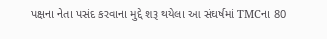પક્ષના નેતા પસંદ કરવાના મુદ્દે શરૂ થયેલા આ સંઘર્ષમાં TMCના 80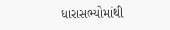ધારાસભ્યોમાંથી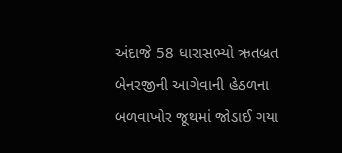અંદાજે 58 ધારાસભ્યો ઋતબ્રત બેનરજીની આગેવાની હેઠળના બળવાખોર જૂથમાં જોડાઈ ગયા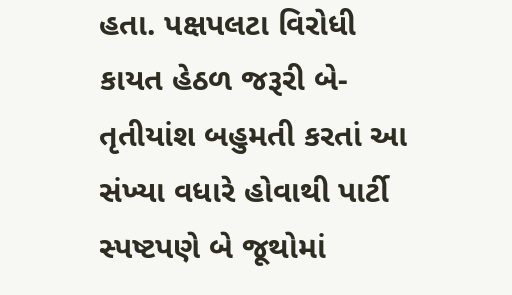હતા. પક્ષપલટા વિરોધી કાયત હેઠળ જરૂરી બે-તૃતીયાંશ બહુમતી કરતાં આ સંખ્યા વધારે હોવાથી પાર્ટી સ્પષ્ટપણે બે જૂથોમાં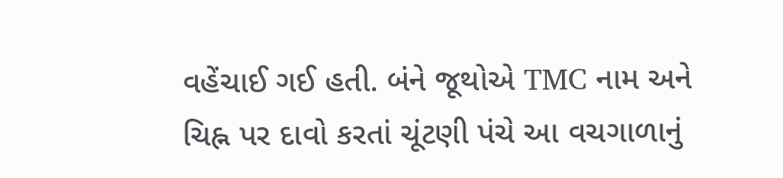વહેંચાઈ ગઈ હતી. બંને જૂથોએ TMC નામ અને ચિહ્ન પર દાવો કરતાં ચૂંટણી પંચે આ વચગાળાનું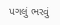પગલું ભરવું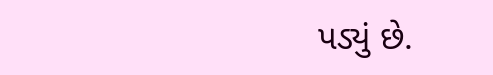પડ્યું છે.